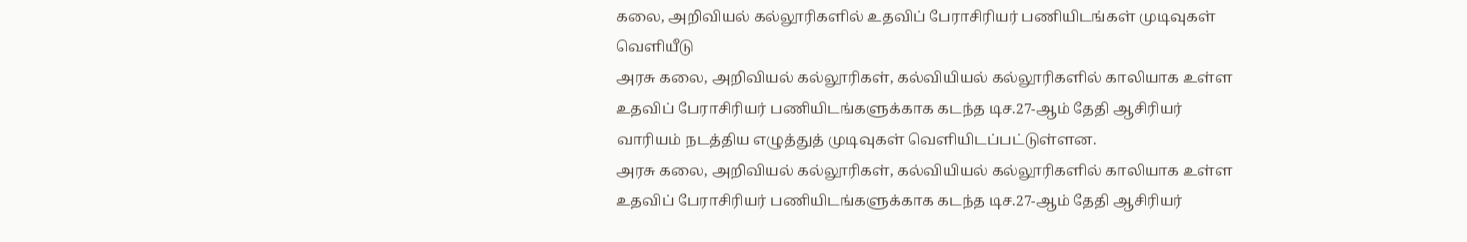கலை, அறிவியல் கல்லூரிகளில் உதவிப் பேராசிரியர் பணியிடங்கள் முடிவுகள் வெளியீடு
அரசு கலை, அறிவியல் கல்லூரிகள், கல்வியியல் கல்லூரிகளில் காலியாக உள்ள உதவிப் பேராசிரியர் பணியிடங்களுக்காக கடந்த டிச.27-ஆம் தேதி ஆசிரியர் வாரியம் நடத்திய எழுத்துத் முடிவுகள் வெளியிடப்பட்டுள்ளன.
அரசு கலை, அறிவியல் கல்லூரிகள், கல்வியியல் கல்லூரிகளில் காலியாக உள்ள உதவிப் பேராசிரியர் பணியிடங்களுக்காக கடந்த டிச.27-ஆம் தேதி ஆசிரியர்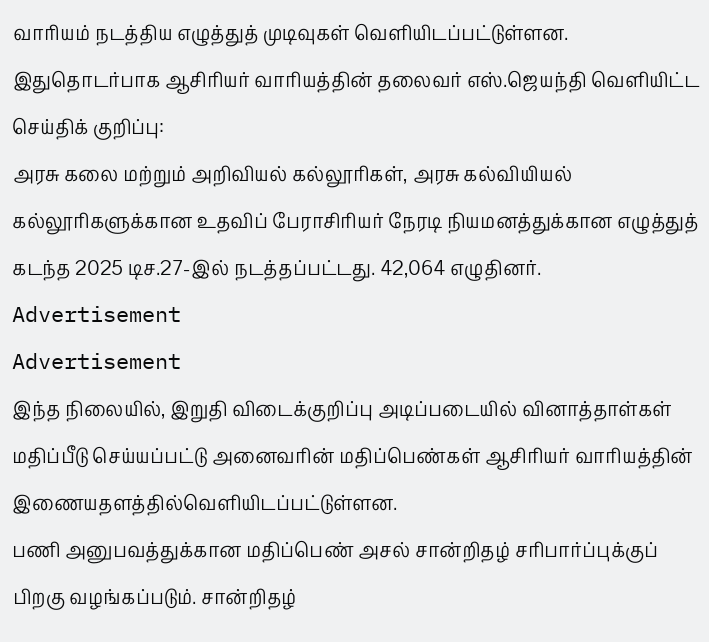வாரியம் நடத்திய எழுத்துத் முடிவுகள் வெளியிடப்பட்டுள்ளன.
இதுதொடர்பாக ஆசிரியர் வாரியத்தின் தலைவர் எஸ்.ஜெயந்தி வெளியிட்ட செய்திக் குறிப்பு:
அரசு கலை மற்றும் அறிவியல் கல்லூரிகள், அரசு கல்வியியல் கல்லூரிகளுக்கான உதவிப் பேராசிரியர் நேரடி நியமனத்துக்கான எழுத்துத் கடந்த 2025 டிச.27-இல் நடத்தப்பட்டது. 42,064 எழுதினர்.
Advertisement
Advertisement
இந்த நிலையில், இறுதி விடைக்குறிப்பு அடிப்படையில் வினாத்தாள்கள் மதிப்பீடு செய்யப்பட்டு அனைவரின் மதிப்பெண்கள் ஆசிரியர் வாரியத்தின் இணையதளத்தில்வெளியிடப்பட்டுள்ளன.
பணி அனுபவத்துக்கான மதிப்பெண் அசல் சான்றிதழ் சரிபார்ப்புக்குப் பிறகு வழங்கப்படும். சான்றிதழ்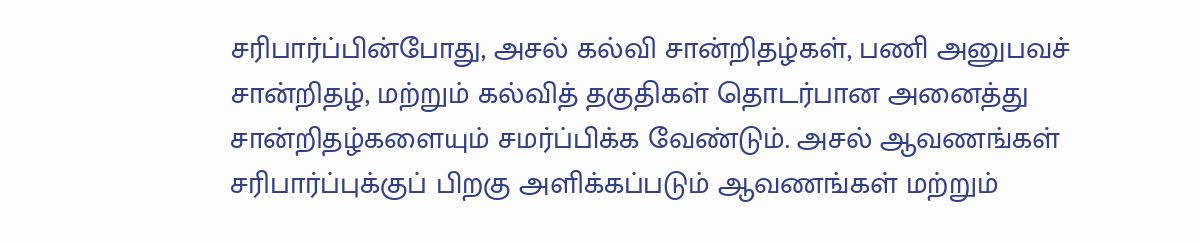சரிபார்ப்பின்போது, அசல் கல்வி சான்றிதழ்கள், பணி அனுபவச் சான்றிதழ், மற்றும் கல்வித் தகுதிகள் தொடர்பான அனைத்து சான்றிதழ்களையும் சமர்ப்பிக்க வேண்டும். அசல் ஆவணங்கள் சரிபார்ப்புக்குப் பிறகு அளிக்கப்படும் ஆவணங்கள் மற்றும்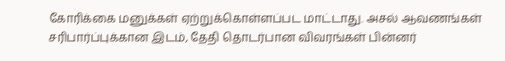கோரிக்கை மனுக்கள் ஏற்றுக்கொள்ளப்பட மாட்டாது. அசல் ஆவணங்கள் சரிபார்ப்புக்கான இடம், தேதி தொடர்பான விவரங்கள் பின்னர்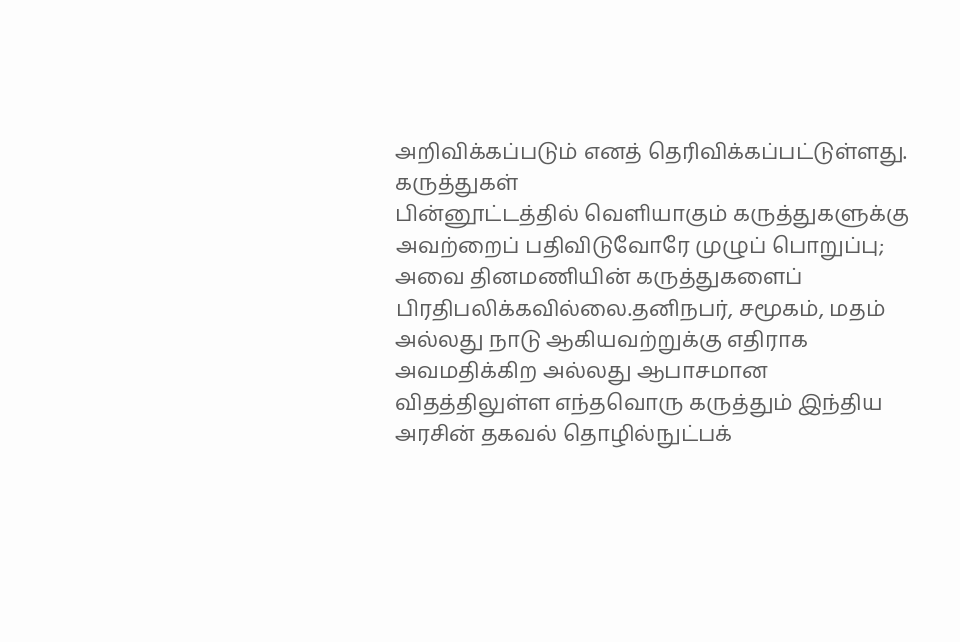அறிவிக்கப்படும் எனத் தெரிவிக்கப்பட்டுள்ளது.
கருத்துகள்
பின்னூட்டத்தில் வெளியாகும் கருத்துகளுக்கு அவற்றைப் பதிவிடுவோரே முழுப் பொறுப்பு; அவை தினமணியின் கருத்துகளைப் பிரதிபலிக்கவில்லை.தனிநபர், சமூகம், மதம் அல்லது நாடு ஆகியவற்றுக்கு எதிராக அவமதிக்கிற அல்லது ஆபாசமான விதத்திலுள்ள எந்தவொரு கருத்தும் இந்திய அரசின் தகவல் தொழில்நுட்பக்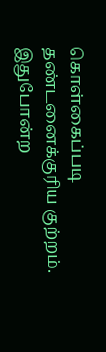கொள்கைப்படி தண்டனைக்குரிய குற்றம். இதுபோன்ற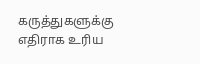கருத்துகளுக்கு எதிராக உரிய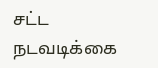சட்ட நடவடிக்கை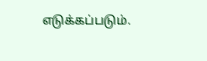எடுக்கப்படும்.